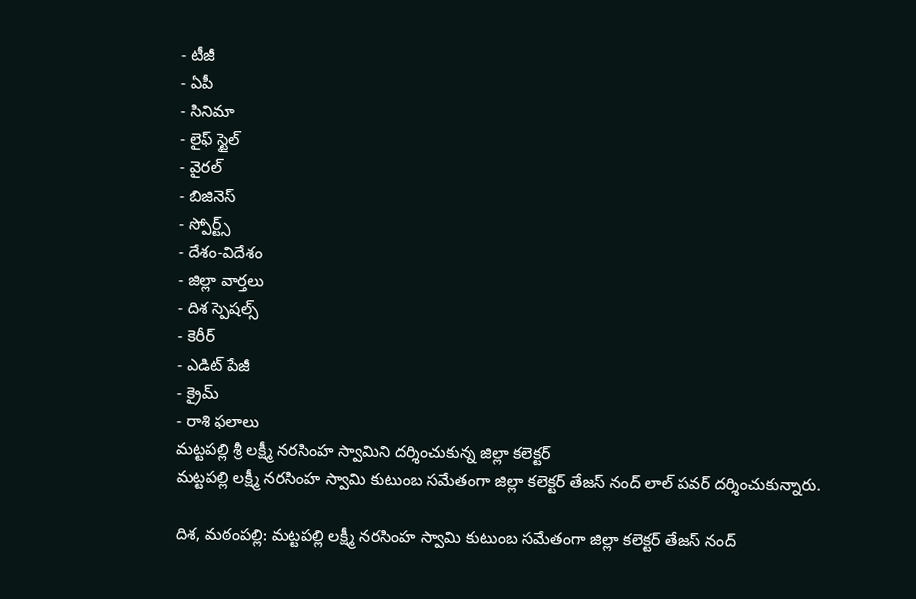- టీజీ
- ఏపీ
- సినిమా
- లైఫ్ స్టైల్
- వైరల్
- బిజినెస్
- స్పోర్ట్స్
- దేశం-విదేశం
- జిల్లా వార్తలు
- దిశ స్పెషల్స్
- కెరీర్
- ఎడిట్ పేజీ
- క్రైమ్
- రాశి ఫలాలు
మట్టపల్లి శ్రీ లక్ష్మీ నరసింహ స్వామిని దర్శించుకున్న జిల్లా కలెక్టర్
మట్టపల్లి లక్ష్మీ నరసింహ స్వామి కుటుంబ సమేతంగా జిల్లా కలెక్టర్ తేజస్ నంద్ లాల్ పవర్ దర్శించుకున్నారు.

దిశ, మఠంపల్లి: మట్టపల్లి లక్ష్మీ నరసింహ స్వామి కుటుంబ సమేతంగా జిల్లా కలెక్టర్ తేజస్ నంద్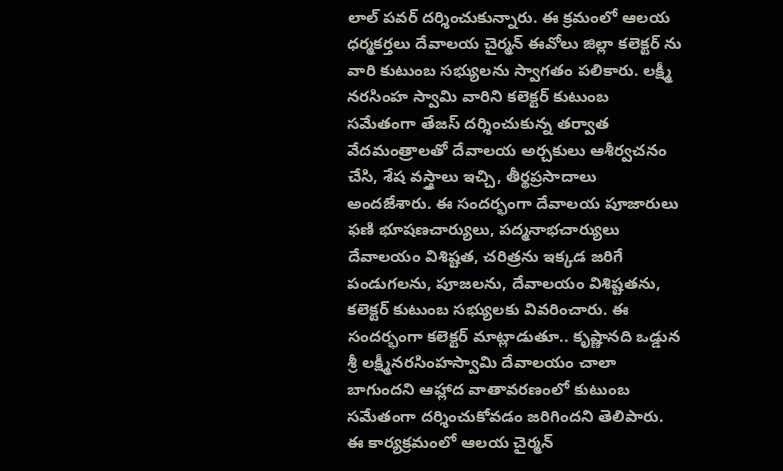లాల్ పవర్ దర్శించుకున్నారు. ఈ క్రమంలో ఆలయ ధర్మకర్తలు దేవాలయ చైర్మన్ ఈవోలు జిల్లా కలెక్టర్ ను వారి కుటుంబ సభ్యులను స్వాగతం పలికారు. లక్ష్మీ నరసింహ స్వామి వారిని కలెక్టర్ కుటుంబ సమేతంగా తేజస్ దర్శించుకున్న తర్వాత వేదమంత్రాలతో దేవాలయ అర్చకులు ఆశీర్వచనం చేసి, శేష వస్త్రాలు ఇచ్చి, తీర్థప్రసాదాలు అందజేశారు. ఈ సందర్భంగా దేవాలయ పూజారులు ఫణి భూషణచార్యులు, పద్మనాభచార్యులు దేవాలయం విశిష్టత, చరిత్రను ఇక్కడ జరిగే పండుగలను, పూజలను, దేవాలయం విశిష్టతను, కలెక్టర్ కుటుంబ సభ్యులకు వివరించారు. ఈ సందర్భంగా కలెక్టర్ మాట్లాడుతూ.. కృష్ణానది ఒడ్డున శ్రీ లక్ష్మీనరసింహస్వామి దేవాలయం చాలా బాగుందని ఆహ్లాద వాతావరణంలో కుటుంబ సమేతంగా దర్శించుకోవడం జరిగిందని తెలిపారు. ఈ కార్యక్రమంలో ఆలయ చైర్మన్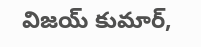విజయ్ కుమార్,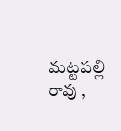మట్టపల్లి రావు ,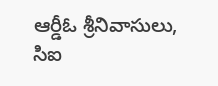ఆర్డీఓ శ్రీనివాసులు, సిఐ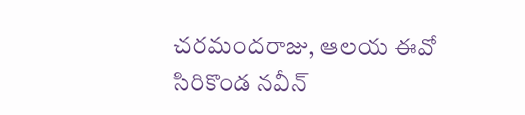చరమందరాజు, ఆలయ ఈవో సిరికొండ నవీన్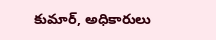కుమార్, అధికారులు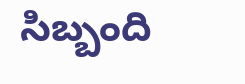సిబ్బంది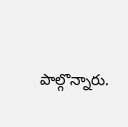పాల్గొన్నారు.